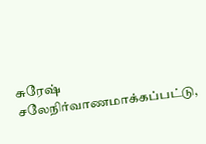சுரேஷ் சலேநிர்வாணமாக்கப்பட்டு,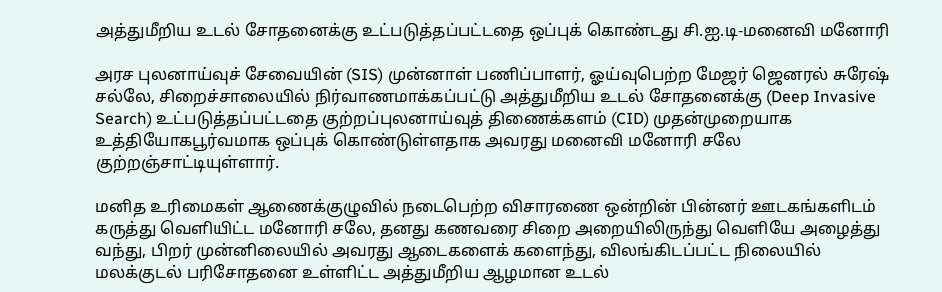அத்துமீறிய உடல் சோதனைக்கு உட்படுத்தப்பட்டதை ஒப்புக் கொண்டது சி.ஐ.டி-மனைவி மனோரி

அரச புலனாய்வுச் சேவையின் (SIS) முன்னாள் பணிப்பாளர், ஓய்வுபெற்ற மேஜர் ஜெனரல் சுரேஷ் சல்லே, சிறைச்சாலையில் நிர்வாணமாக்கப்பட்டு அத்துமீறிய உடல் சோதனைக்கு (Deep Invasive Search) உட்படுத்தப்பட்டதை குற்றப்புலனாய்வுத் திணைக்களம் (CID) முதன்முறையாக உத்தியோகபூர்வமாக ஒப்புக் கொண்டுள்ளதாக அவரது மனைவி மனோரி சலே குற்றஞ்சாட்டியுள்ளார்.

மனித உரிமைகள் ஆணைக்குழுவில் நடைபெற்ற விசாரணை ஒன்றின் பின்னர் ஊடகங்களிடம் கருத்து வெளியிட்ட மனோரி சலே, தனது கணவரை சிறை அறையிலிருந்து வெளியே அழைத்து வந்து, பிறர் முன்னிலையில் அவரது ஆடைகளைக் களைந்து, விலங்கிடப்பட்ட நிலையில் மலக்குடல் பரிசோதனை உள்ளிட்ட அத்துமீறிய ஆழமான உடல்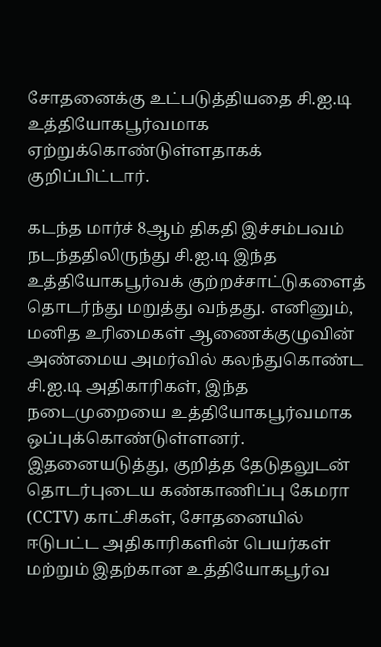சோதனைக்கு உட்படுத்தியதை சி.ஐ.டி உத்தியோகபூர்வமாக ஏற்றுக்கொண்டுள்ளதாகக் குறிப்பிட்டார்.

கடந்த மார்ச் 8ஆம் திகதி இச்சம்பவம் நடந்ததிலிருந்து சி.ஐ.டி இந்த உத்தியோகபூர்வக் குற்றச்சாட்டுகளைத் தொடர்ந்து மறுத்து வந்தது. எனினும், மனித உரிமைகள் ஆணைக்குழுவின் அண்மைய அமர்வில் கலந்துகொண்ட சி.ஐ.டி அதிகாரிகள், இந்த நடைமுறையை உத்தியோகபூர்வமாக ஒப்புக்கொண்டுள்ளனர். இதனையடுத்து, குறித்த தேடுதலுடன் தொடர்புடைய கண்காணிப்பு கேமரா (CCTV) காட்சிகள், சோதனையில் ஈடுபட்ட அதிகாரிகளின் பெயர்கள் மற்றும் இதற்கான உத்தியோகபூர்வ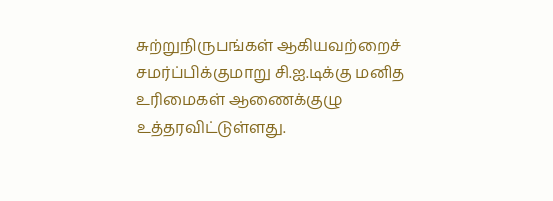சுற்றுநிருபங்கள் ஆகியவற்றைச் சமர்ப்பிக்குமாறு சி.ஐ.டிக்கு மனித உரிமைகள் ஆணைக்குழு உத்தரவிட்டுள்ளது.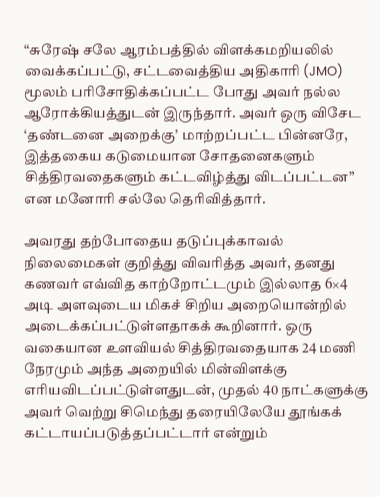“சுரேஷ் சலே ஆரம்பத்தில் விளக்கமறியலில் வைக்கப்பட்டு, சட்டவைத்திய அதிகாரி (JMO) மூலம் பரிசோதிக்கப்பட்ட போது அவர் நல்ல ஆரோக்கியத்துடன் இருந்தார். அவர் ஒரு விசேட ‘தண்டனை அறைக்கு’ மாற்றப்பட்ட பின்னரே, இத்தகைய கடுமையான சோதனைகளும் சித்திரவதைகளும் கட்டவிழ்த்து விடப்பட்டன” என மனோரி சல்லே தெரிவித்தார்.

அவரது தற்போதைய தடுப்புக்காவல் நிலைமைகள் குறித்து விவரித்த அவர், தனது கணவர் எவ்வித காற்றோட்டமும் இல்லாத 6×4 அடி அளவுடைய மிகச் சிறிய அறையொன்றில் அடைக்கப்பட்டுள்ளதாகக் கூறினார். ஒரு வகையான உளவியல் சித்திரவதையாக 24 மணி நேரமும் அந்த அறையில் மின்விளக்கு எரியவிடப்பட்டுள்ளதுடன், முதல் 40 நாட்களுக்கு அவர் வெற்று சிமெந்து தரையிலேயே தூங்கக் கட்டாயப்படுத்தப்பட்டார் என்றும்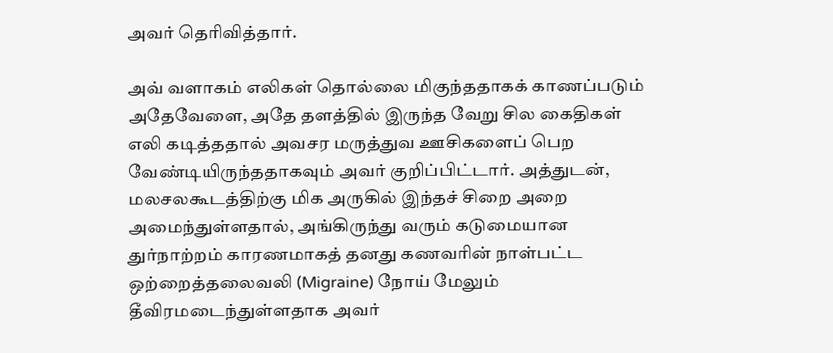அவர் தெரிவித்தார்.

அவ் வளாகம் எலிகள் தொல்லை மிகுந்ததாகக் காணப்படும் அதேவேளை, அதே தளத்தில் இருந்த வேறு சில கைதிகள் எலி கடித்ததால் அவசர மருத்துவ ஊசிகளைப் பெற வேண்டியிருந்ததாகவும் அவர் குறிப்பிட்டார். அத்துடன், மலசலகூடத்திற்கு மிக அருகில் இந்தச் சிறை அறை அமைந்துள்ளதால், அங்கிருந்து வரும் கடுமையான துர்நாற்றம் காரணமாகத் தனது கணவரின் நாள்பட்ட ஒற்றைத்தலைவலி (Migraine) நோய் மேலும் தீவிரமடைந்துள்ளதாக அவர்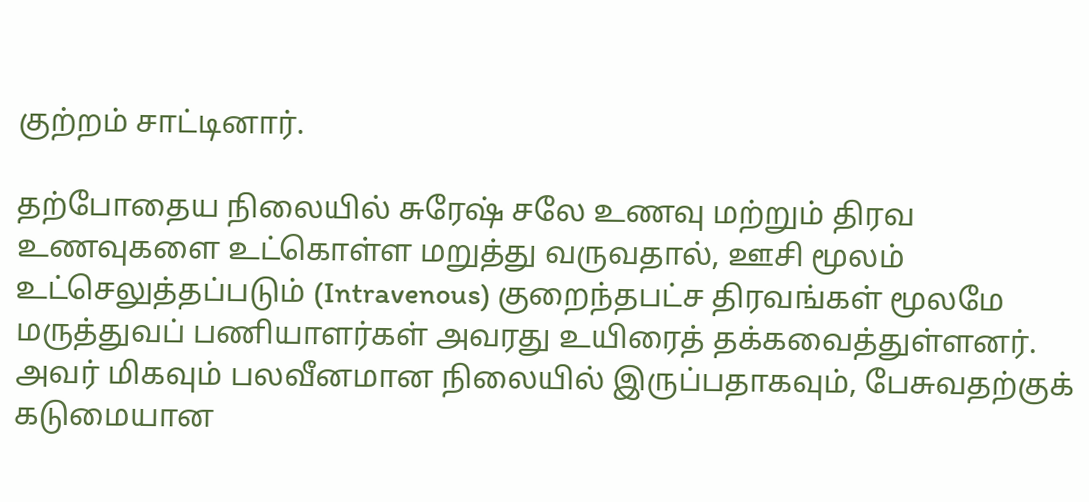குற்றம் சாட்டினார்.

தற்போதைய நிலையில் சுரேஷ் சலே உணவு மற்றும் திரவ உணவுகளை உட்கொள்ள மறுத்து வருவதால், ஊசி மூலம் உட்செலுத்தப்படும் (Intravenous) குறைந்தபட்ச திரவங்கள் மூலமே மருத்துவப் பணியாளர்கள் அவரது உயிரைத் தக்கவைத்துள்ளனர். அவர் மிகவும் பலவீனமான நிலையில் இருப்பதாகவும், பேசுவதற்குக் கடுமையான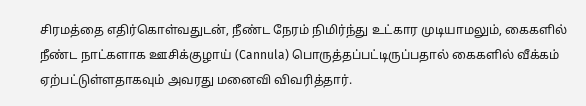சிரமத்தை எதிர்கொள்வதுடன், நீண்ட நேரம் நிமிர்ந்து உட்கார முடியாமலும், கைகளில் நீண்ட நாட்களாக ஊசிக்குழாய் (Cannula) பொருத்தப்பட்டிருப்பதால் கைகளில் வீக்கம் ஏற்பட்டுள்ளதாகவும் அவரது மனைவி விவரித்தார்.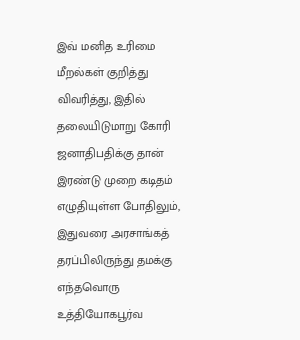இவ் மனித உரிமை மீறல்கள் குறித்து விவரித்து, இதில் தலையிடுமாறு கோரி ஜனாதிபதிக்கு தான் இரண்டு முறை கடிதம் எழுதியுள்ள போதிலும், இதுவரை அரசாங்கத் தரப்பிலிருந்து தமக்கு எந்தவொரு உத்தியோகபூர்வ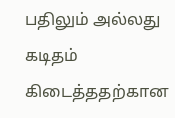பதிலும் அல்லது கடிதம் கிடைத்ததற்கான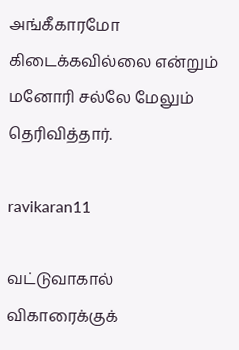அங்கீகாரமோ கிடைக்கவில்லை என்றும் மனோரி சல்லே மேலும் தெரிவித்தார்.

ravikaran11

வட்டுவாகால் விகாரைக்குக்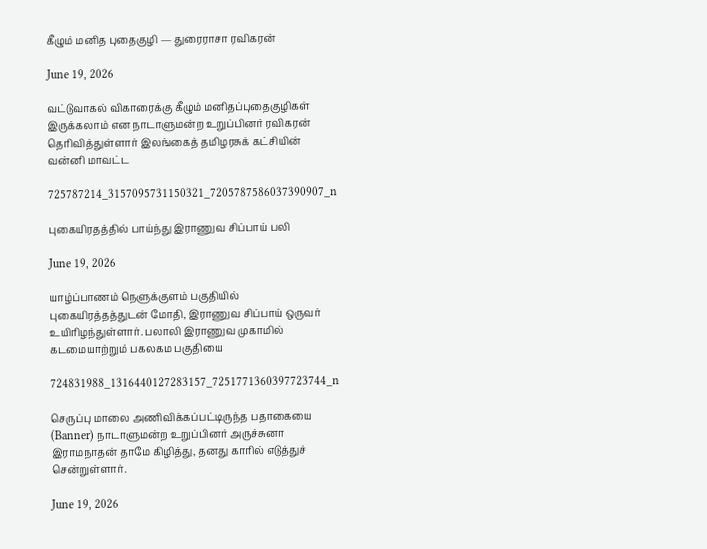கீழும் மனித புதைகுழி — துரைராசா ரவிகரன்

June 19, 2026

வட்டுவாகல் விகாரைக்கு கீழும் மனிதப்புதைகுழிகள் இருக்கலாம் என நாடாளுமன்ற உறுப்பினர் ரவிகரன் தெரிவித்துள்ளார் இலங்கைத் தமிழரசுக் கட்சியின் வன்னி மாவட்ட

725787214_3157095731150321_7205787586037390907_n

புகையிரதத்தில் பாய்ந்து இராணுவ சிப்பாய் பலி

June 19, 2026

யாழ்ப்பாணம் நெளுக்குளம் பகுதியில் புகையிரத்தத்துடன் மோதி, இராணுவ சிப்பாய் ஒருவர் உயிரிழந்துள்ளார். பலாலி இராணுவ முகாமில் கடமையாற்றும் பகலகம பகுதியை

724831988_1316440127283157_7251771360397723744_n

செருப்பு மாலை அணிவிக்கப்பட்டிருந்த பதாகையை (Banner) நாடாளுமன்ற உறுப்பினர் அருச்சுனா இராமநாதன் தாமே கிழித்து, தனது காரில் எடுத்துச் சென்றுள்ளார்.

June 19, 2026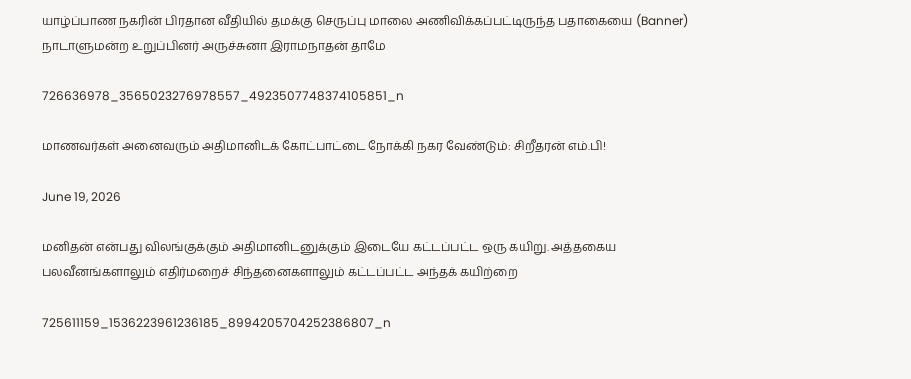யாழ்ப்பாண நகரின் பிரதான வீதியில் தமக்கு செருப்பு மாலை அணிவிக்கப்பட்டிருந்த பதாகையை (Banner) நாடாளுமன்ற உறுப்பினர் அருச்சுனா இராமநாதன் தாமே

726636978_3565023276978557_4923507748374105851_n

மாணவர்கள் அனைவரும் அதிமானிடக் கோட்பாட்டை நோக்கி நகர வேண்டும்: சிறீதரன் எம்.பி!

June 19, 2026

மனிதன் என்பது விலங்குக்கும் அதிமானிடனுக்கும் இடையே கட்டப்பட்ட ஒரு கயிறு. அத்தகைய பலவீனங்களாலும் எதிர்மறைச் சிந்தனைகளாலும் கட்டப்பட்ட அந்தக் கயிற்றை

725611159_1536223961236185_8994205704252386807_n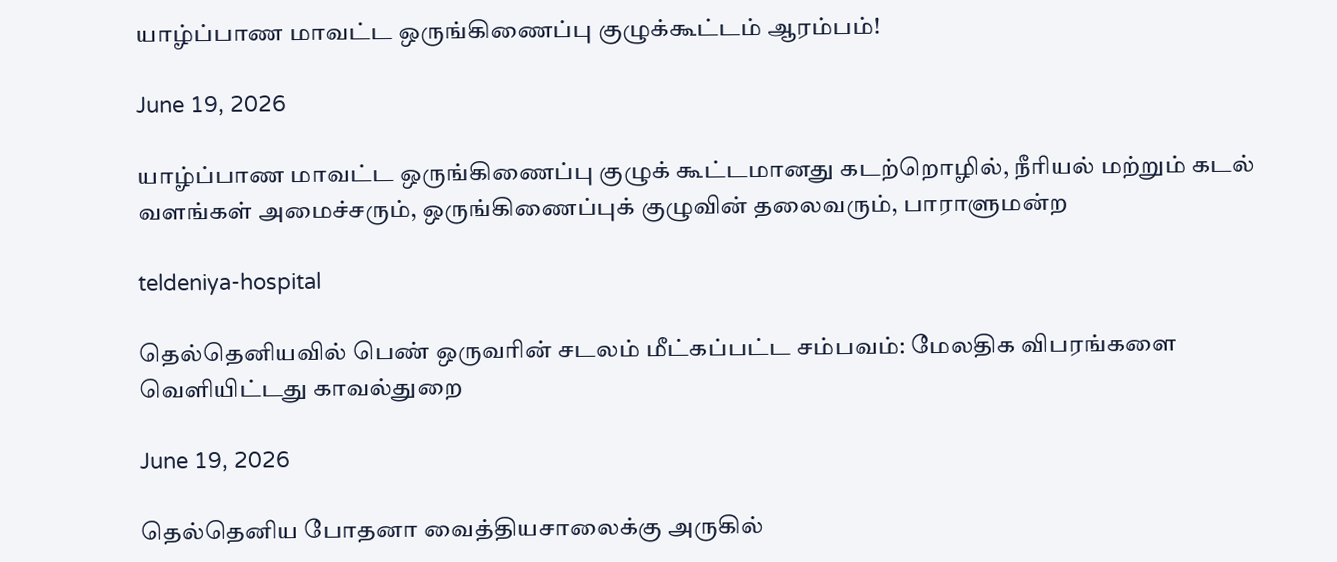யாழ்ப்பாண மாவட்ட ஒருங்கிணைப்பு குழுக்கூட்டம் ஆரம்பம்!

June 19, 2026

யாழ்ப்பாண மாவட்ட ஒருங்கிணைப்பு குழுக் கூட்டமானது கடற்றொழில், நீரியல் மற்றும் கடல் வளங்கள் அமைச்சரும், ஒருங்கிணைப்புக் குழுவின் தலைவரும், பாராளுமன்ற

teldeniya-hospital

தெல்தெனியவில் பெண் ஒருவரின் சடலம் மீட்கப்பட்ட சம்பவம்: மேலதிக விபரங்களை வெளியிட்டது காவல்துறை

June 19, 2026

தெல்தெனிய போதனா வைத்தியசாலைக்கு அருகில்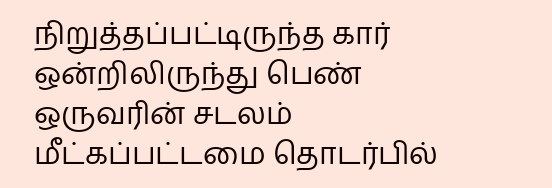நிறுத்தப்பட்டிருந்த கார் ஒன்றிலிருந்து பெண் ஒருவரின் சடலம் மீட்கப்பட்டமை தொடர்பில்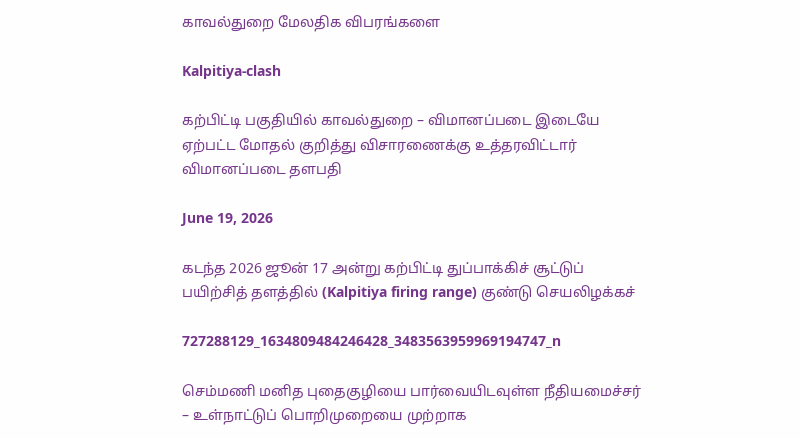காவல்துறை மேலதிக விபரங்களை

Kalpitiya-clash

கற்பிட்டி பகுதியில் காவல்துறை – விமானப்படை இடையே ஏற்பட்ட மோதல் குறித்து விசாரணைக்கு உத்தரவிட்டார் விமானப்படை தளபதி

June 19, 2026

கடந்த 2026 ஜூன் 17 அன்று கற்பிட்டி துப்பாக்கிச் சூட்டுப் பயிற்சித் தளத்தில் (Kalpitiya firing range) குண்டு செயலிழக்கச்

727288129_1634809484246428_3483563959969194747_n

செம்மணி மனித புதைகுழியை பார்வையிடவுள்ள நீதியமைச்சர் – உள்நாட்டுப் பொறிமுறையை முற்றாக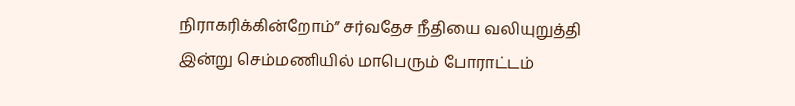நிராகரிக்கின்றோம்” சர்வதேச நீதியை வலியுறுத்தி இன்று செம்மணியில் மாபெரும் போராட்டம்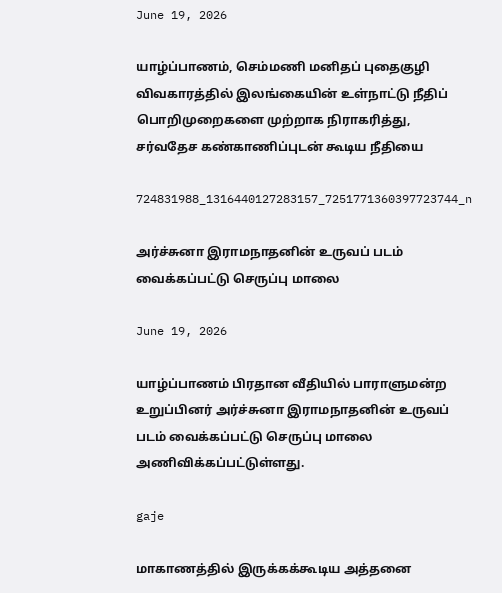June 19, 2026

யாழ்ப்பாணம், செம்மணி மனிதப் புதைகுழி விவகாரத்தில் இலங்கையின் உள்நாட்டு நீதிப் பொறிமுறைகளை முற்றாக நிராகரித்து, சர்வதேச கண்காணிப்புடன் கூடிய நீதியை

724831988_1316440127283157_7251771360397723744_n

அர்ச்சுனா இராமநாதனின் உருவப் படம் வைக்கப்பட்டு செருப்பு மாலை

June 19, 2026

யாழ்ப்பாணம் பிரதான வீதியில் பாராளுமன்ற உறுப்பினர் அர்ச்சுனா இராமநாதனின் உருவப் படம் வைக்கப்பட்டு செருப்பு மாலை அணிவிக்கப்பட்டுள்ளது.

gaje

மாகாணத்தில் இருக்கக்கூடிய அத்தனை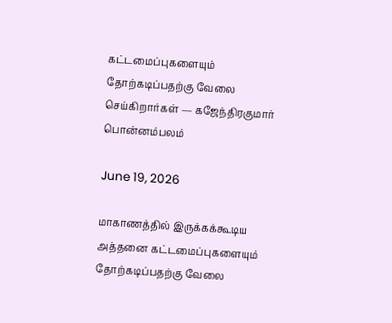கட்டமைப்புகளையும் தோற்கடிப்பதற்கு வேலை செய்கிறார்கள் — கஜேந்திரகுமார் பொன்னம்பலம்

June 19, 2026

மாகாணத்தில் இருக்கக்கூடிய அத்தனை கட்டமைப்புகளையும் தோற்கடிப்பதற்கு வேலை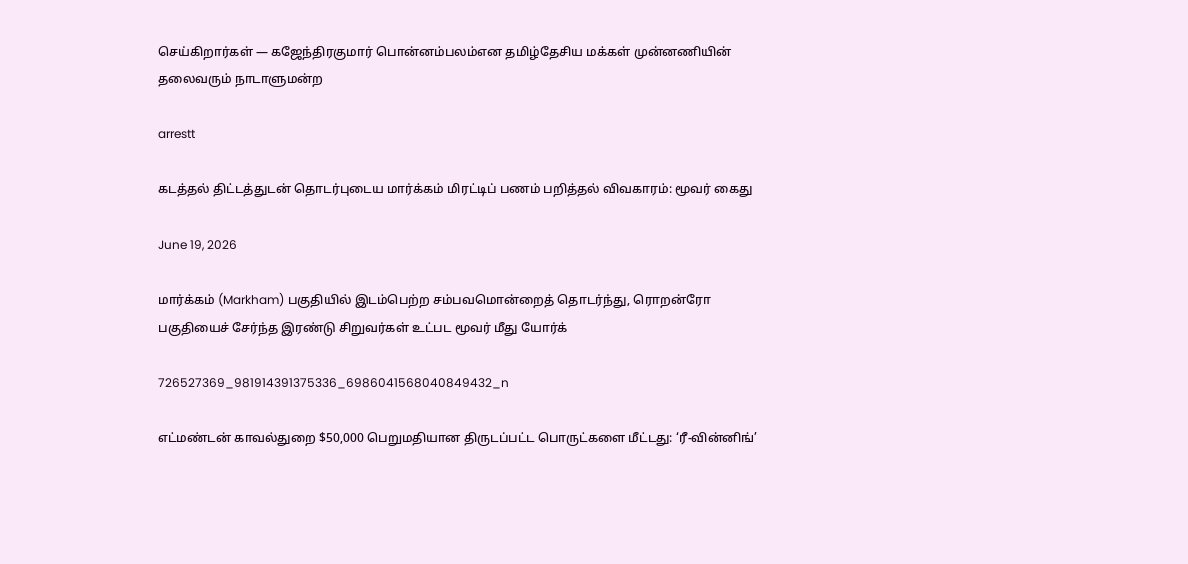செய்கிறார்கள் — கஜேந்திரகுமார் பொன்னம்பலம்என தமிழ்தேசிய மக்கள் முன்னணியின் தலைவரும் நாடாளுமன்ற

arrestt

கடத்தல் திட்டத்துடன் தொடர்புடைய மார்க்கம் மிரட்டிப் பணம் பறித்தல் விவகாரம்: மூவர் கைது

June 19, 2026

மார்க்கம் (Markham) பகுதியில் இடம்பெற்ற சம்பவமொன்றைத் தொடர்ந்து, ரொறன்ரோ பகுதியைச் சேர்ந்த இரண்டு சிறுவர்கள் உட்பட மூவர் மீது யோர்க்

726527369_981914391375336_6986041568040849432_n

எட்மண்டன் காவல்துறை $50,000 பெறுமதியான திருடப்பட்ட பொருட்களை மீட்டது: ‘ரீ-வின்னிங்’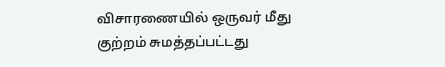விசாரணையில் ஒருவர் மீது குற்றம் சுமத்தப்பட்டது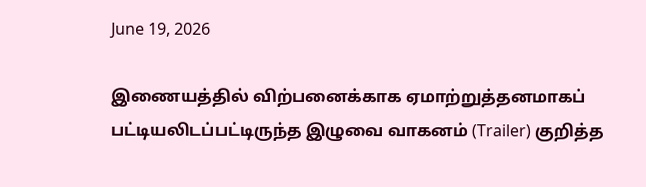June 19, 2026

இணையத்தில் விற்பனைக்காக ஏமாற்றுத்தனமாகப் பட்டியலிடப்பட்டிருந்த இழுவை வாகனம் (Trailer) குறித்த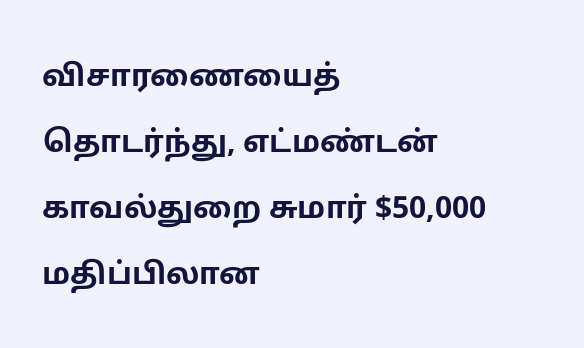விசாரணையைத் தொடர்ந்து, எட்மண்டன் காவல்துறை சுமார் $50,000 மதிப்பிலான